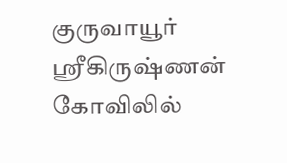குருவாயூர் ஸ்ரீகிருஷ்ணன் கோவிலில்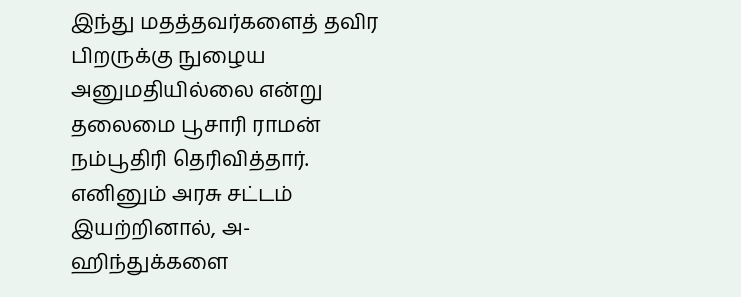இந்து மதத்தவர்களைத் தவிர பிறருக்கு நுழைய அனுமதியில்லை என்று தலைமை பூசாரி ராமன் நம்பூதிரி தெரிவித்தார். எனினும் அரசு சட்டம் இயற்றினால், அ-ஹிந்துக்களை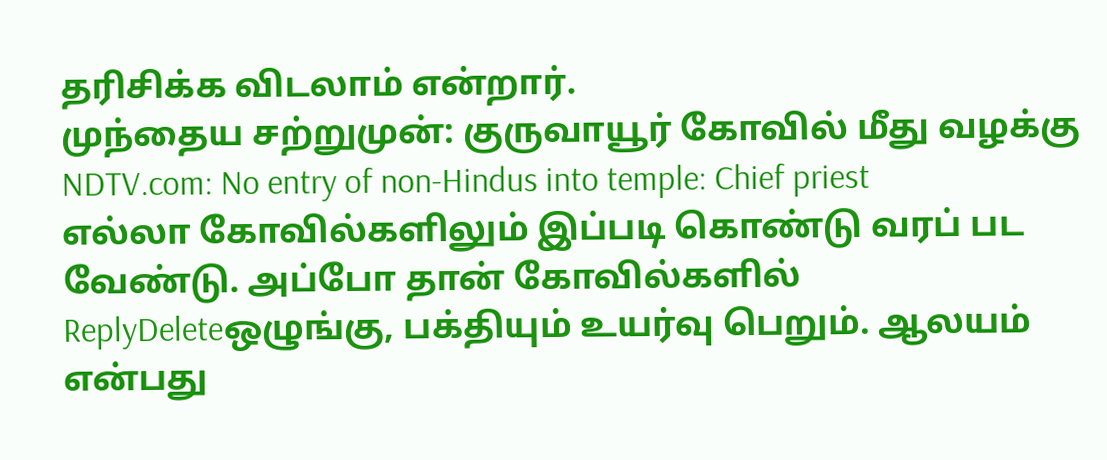தரிசிக்க விடலாம் என்றார்.
முந்தைய சற்றுமுன்: குருவாயூர் கோவில் மீது வழக்கு
NDTV.com: No entry of non-Hindus into temple: Chief priest
எல்லா கோவில்களிலும் இப்படி கொண்டு வரப் பட வேண்டு. அப்போ தான் கோவில்களில்
ReplyDeleteஒழுங்கு, பக்தியும் உயர்வு பெறும். ஆலயம் என்பது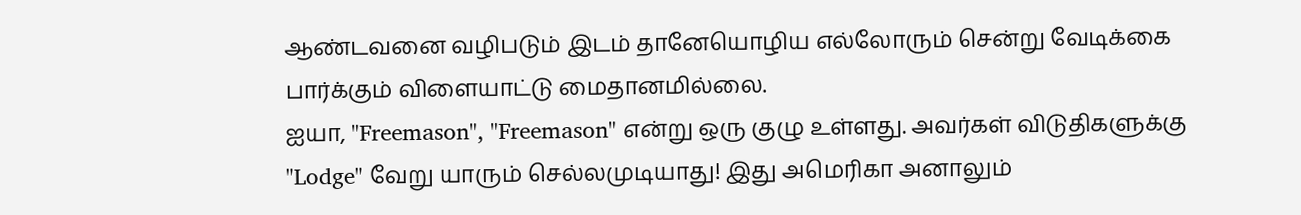ஆண்டவனை வழிபடும் இடம் தானேயொழிய எல்லோரும் சென்று வேடிக்கை பார்க்கும் விளையாட்டு மைதானமில்லை.
ஐயா, "Freemason", "Freemason" என்று ஒரு குழு உள்ளது. அவர்கள் விடுதிகளுக்கு "Lodge" வேறு யாரும் செல்லமுடியாது! இது அமெரிகா அனாலும்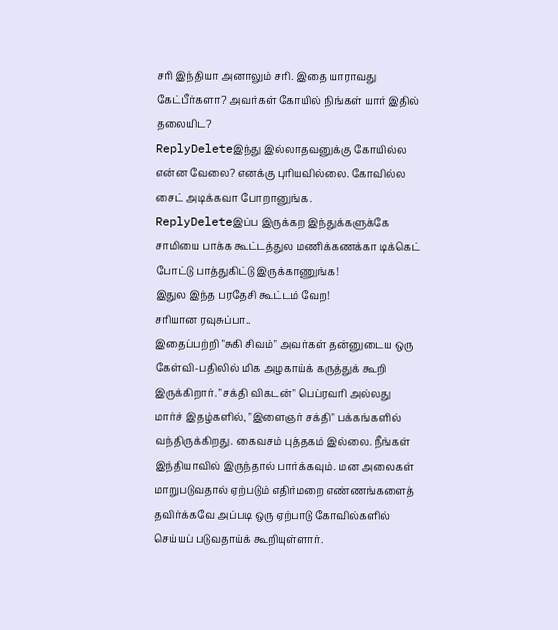சரி இந்தியா அனாலும் சரி. இதை யாராவது கேட்பீர்களா? அவர்கள் கோயில் நிங்கள் யார் இதில் தலையிட?
ReplyDeleteஇந்து இல்லாதவனுக்கு கோயில்ல என்ன வேலை? எனக்கு புரியவில்லை. கோவில்ல சைட் அடிக்கவா போறானுங்க.
ReplyDeleteஇப்ப இருக்கற இந்துக்களுக்கே சாமியை பாக்க கூட்டத்துல மணிக்கணக்கா டிக்கெட் போட்டு பாத்துகிட்டு இருக்காணுங்க!
இதுல இந்த பரதேசி கூட்டம் வேற!
சரியான ரவுசுப்பா..
இதைப்பற்றி "சுகி சிவம்" அவர்கள் தன்னுடைய ஒரு கேள்வி-பதிலில் மிக அழகாய்க் கருத்துக் கூறி இருக்கிறார். "சக்தி விகடன்" பெப்ரவரி அல்லது மார்ச் இதழ்களில், "இளைஞர் சக்தி" பக்கங்களில் வந்திருக்கிறது. கைவசம் புத்தகம் இல்லை. நீங்கள் இந்தியாவில் இருந்தால் பார்க்கவும். மன அலைகள் மாறுபடுவதால் ஏற்படும் எதிர்மறை எண்ணங்களைத் தவிர்க்கவே அப்படி ஒரு ஏற்பாடு கோவில்களில் செய்யப் படுவதாய்க் கூறியுள்ளார்.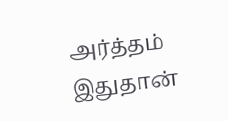அர்த்தம் இதுதான்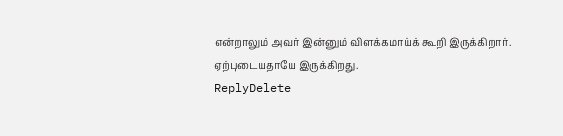என்றாலும் அவர் இன்னும் விளக்கமாய்க் கூறி இருக்கிறார். ஏற்புடையதாயே இருக்கிறது.
ReplyDelete